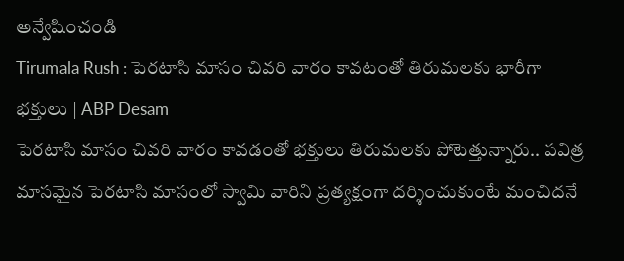అన్వేషించండి
Tirumala Rush : పెరటాసి మాసం చివరి వారం కావటంతో తిరుమలకు భారీగా భక్తులు | ABP Desam
పెరటాసి మాసం చివరి వారం కావడంతో భక్తులు తిరుమలకు పోటెత్తున్నారు.. పవిత్ర మాసమైన పెరటాసి మాసంలో స్వామి వారిని ప్రత్యక్షంగా దర్శించుకుంటే మంచిదనే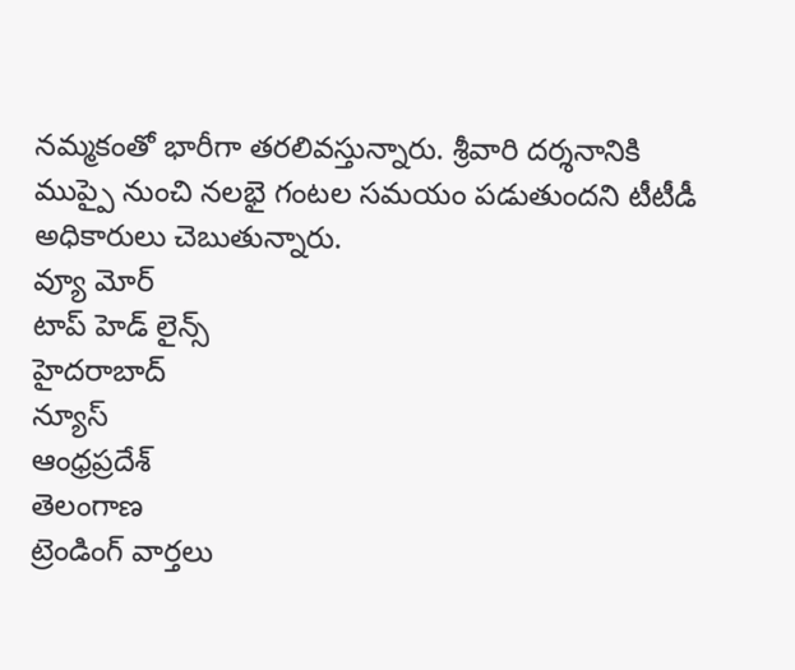నమ్మకంతో భారీగా తరలివస్తున్నారు. శ్రీవారి దర్శనానికి ముప్పై నుంచి నలభై గంటల సమయం పడుతుందని టీటీడీ అధికారులు చెబుతున్నారు.
వ్యూ మోర్
టాప్ హెడ్ లైన్స్
హైదరాబాద్
న్యూస్
ఆంధ్రప్రదేశ్
తెలంగాణ
ట్రెండింగ్ వార్తలు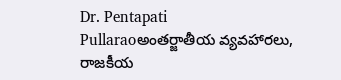Dr. Pentapati Pullaraoఅంతర్జాతీయ వ్యవహారలు, రాజకీయ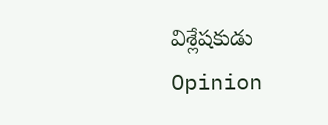విశ్లేషకుడు
Opinion